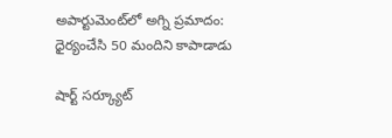అపార్టుమెంట్‌లో అగ్ని ప్రమాదం: ధైర్యంచేసి 50 మందిని కాపాడాడు

షార్ట్ సర్క్యూట్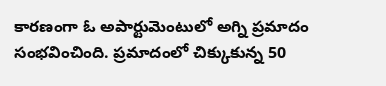కారణంగా ఓ అపార్టుమెంటులో అగ్ని ప్రమాదం సంభవించింది. ప్రమాదంలో చిక్కుకున్న 50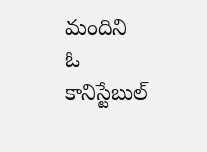మందిని ఓ కానిస్టేబుల్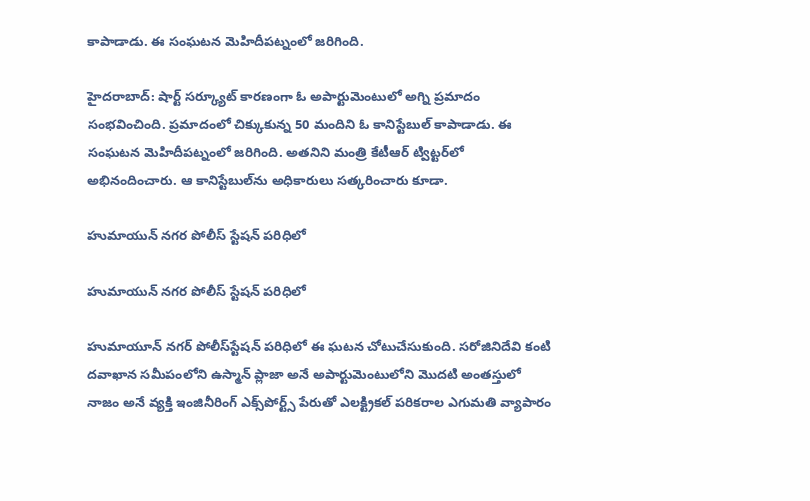కాపాడాడు. ఈ సంఘటన మెహిదీపట్నంలో జరిగింది.

హైదరాబాద్: షార్ట్ సర్క్యూట్ కారణంగా ఓ అపార్టుమెంటులో అగ్ని ప్రమాదం సంభవించింది. ప్రమాదంలో చిక్కుకున్న 50 మందిని ఓ కానిస్టేబుల్ కాపాడాడు. ఈ సంఘటన మెహిదీపట్నంలో జరిగింది. అతనిని మంత్రి కేటీఆర్ ట్విట్టర్‌లో అభినందించారు. ఆ కానిస్టేబుల్‌ను అధికారులు సత్కరించారు కూడా.

హుమాయున్ నగర పోలీస్ స్టేషన్ పరిధిలో

హుమాయున్ నగర పోలీస్ స్టేషన్ పరిధిలో

హుమాయూన్ నగర్ పోలీస్‌స్టేషన్ పరిధిలో ఈ ఘటన చోటుచేసుకుంది. సరోజినిదేవి కంటి దవాఖాన సమీపంలోని ఉస్మాన్ ప్లాజా అనే అపార్టుమెంటులోని మొదటి అంతస్తులో నాజం అనే వ్యక్తి ఇంజినీరింగ్ ఎక్స్‌పోర్ట్స్ పేరుతో ఎలక్ట్రికల్ పరికరాల ఎగుమతి వ్యాపారం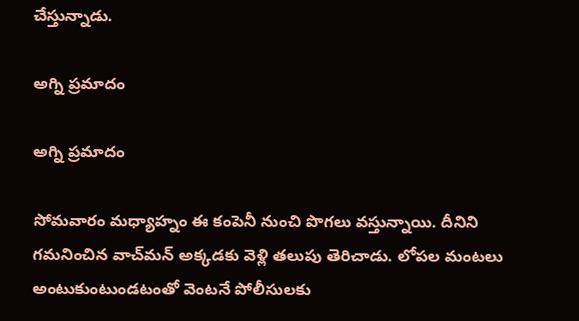చేస్తున్నాడు.

అగ్ని ప్రమాదం

అగ్ని ప్రమాదం

సోమవారం మధ్యాహ్నం ఈ కంపెనీ నుంచి పొగలు వస్తున్నాయి. దీనిని గమనించిన వాచ్‌మన్ అక్కడకు వెళ్లి తలుపు తెరిచాడు. లోపల మంటలు అంటుకుంటుండటంతో వెంటనే పోలీసులకు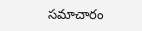సమాచారం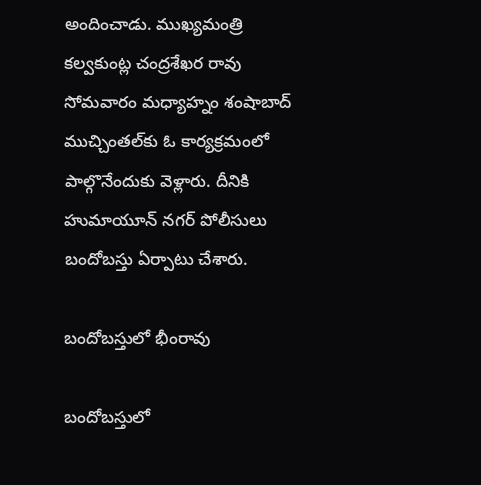అందించాడు. ముఖ్యమంత్రి కల్వకుంట్ల చంద్రశేఖర రావు సోమవారం మధ్యాహ్నం శంషాబాద్ ముచ్చింతల్‌కు ఓ కార్యక్రమంలో పాల్గొనేందుకు వెళ్లారు. దీనికి హుమాయూన్ నగర్ పోలీసులు బందోబస్తు ఏర్పాటు చేశారు.

బందోబస్తులో భీంరావు

బందోబస్తులో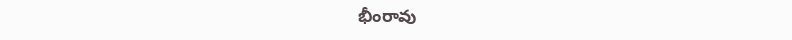భీంరావు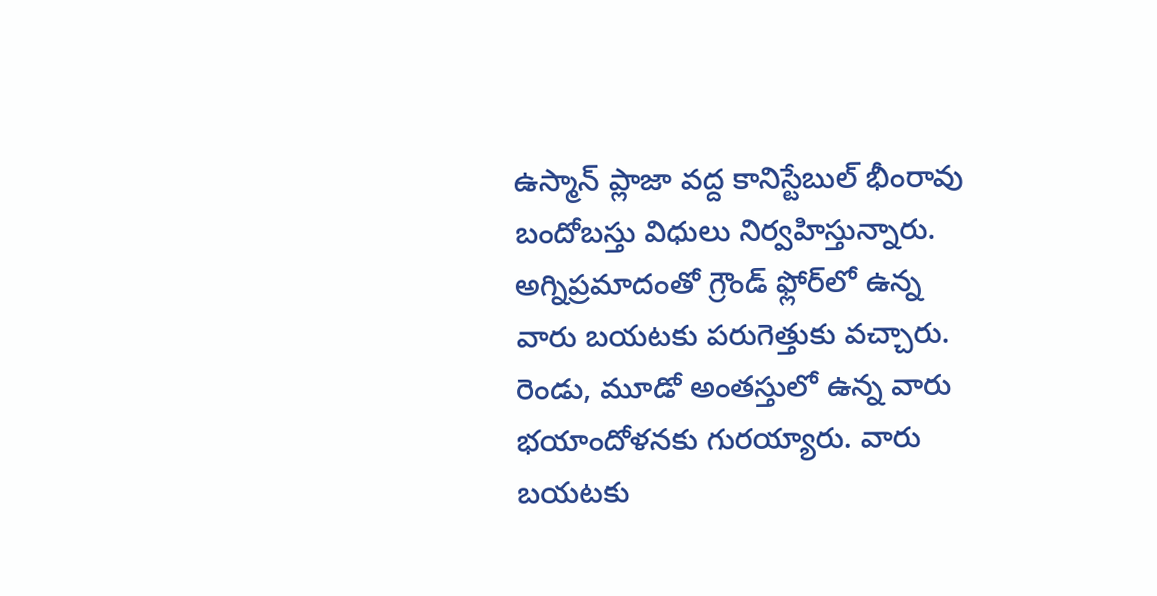ఉస్మాన్ ప్లాజా వద్ద కానిస్టేబుల్ భీంరావు బందోబస్తు విధులు నిర్వహిస్తున్నారు. అగ్నిప్రమాదంతో గ్రౌండ్ ఫ్లోర్‌లో ఉన్న వారు బయటకు పరుగెత్తుకు వచ్చారు. రెండు, మూడో అంతస్తులో ఉన్న వారు భయాందోళనకు గురయ్యారు. వారు బయటకు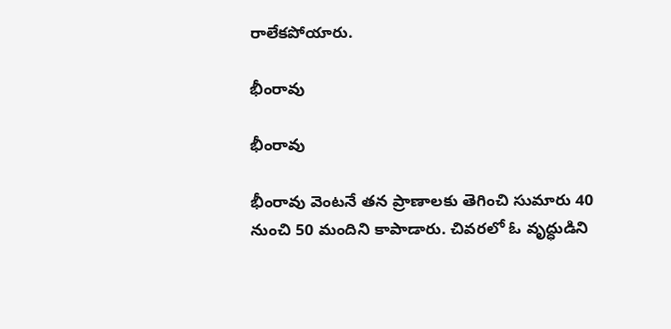రాలేకపోయారు.

భీంరావు

భీంరావు

భీంరావు వెంటనే తన ప్రాణాలకు తెగించి సుమారు 40 నుంచి 50 మందిని కాపాడారు. చివరలో ఓ వృద్ధుడిని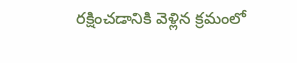రక్షించడానికి వెళ్లిన క్రమంలో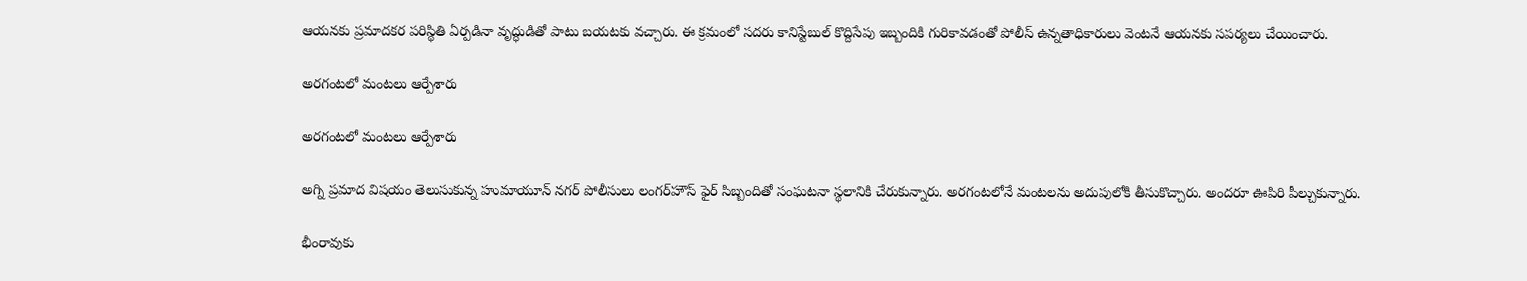ఆయనకు ప్రమాదకర పరిస్థితి ఏర్పడినా వృద్ధుడితో పాటు బయటకు వచ్చారు. ఈ క్రమంలో సదరు కానిస్టేబుల్ కొద్దిసేపు ఇబ్బందికి గురికావడంతో పోలీస్ ఉన్నతాధికారులు వెంటనే ఆయనకు సపర్యలు చేయించారు.

అరగంటలో మంటలు ఆర్పేశారు

అరగంటలో మంటలు ఆర్పేశారు

అగ్ని ప్రమాద విషయం తెలుసుకున్న హుమాయూన్ నగర్ పోలీసులు లంగర్‌హౌస్ ఫైర్ సిబ్బందితో సంఘటనా స్థలానికి చేరుకున్నారు. అరగంటలోనే మంటలను అదుపులోకి తీసుకొచ్చారు. అందరూ ఊపిరి పీల్చుకున్నారు.

భీంరావుకు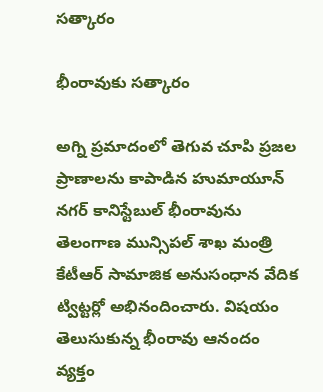సత్కారం

భీంరావుకు సత్కారం

అగ్ని ప్రమాదంలో తెగువ చూపి ప్రజల ప్రాణాలను కాపాడిన హుమాయూన్ నగర్ కానిస్టేబుల్ భీంరావును తెలంగాణ మున్సిపల్ శాఖ మంత్రి కేటీఆర్ సామాజిక అనుసంధాన వేదిక ట్విట్టర్లో అభినందించారు. విషయం తెలుసుకున్న భీంరావు ఆనందం వ్యక్తం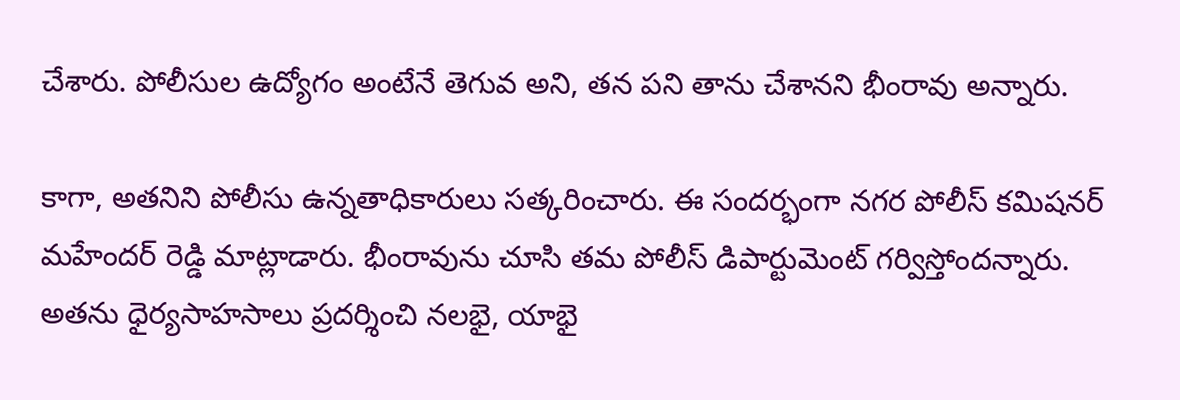చేశారు. పోలీసుల ఉద్యోగం అంటేనే తెగువ అని, తన పని తాను చేశానని భీంరావు అన్నారు.

కాగా, అతనిని పోలీసు ఉన్నతాధికారులు సత్కరించారు. ఈ సందర్భంగా నగర పోలీస్ కమిషనర్ మహేందర్ రెడ్డి మాట్లాడారు. భీంరావును చూసి తమ పోలీస్ డిపార్టుమెంట్ గర్విస్తోందన్నారు. అతను ధైర్యసాహసాలు ప్రదర్శించి నలభై, యాభై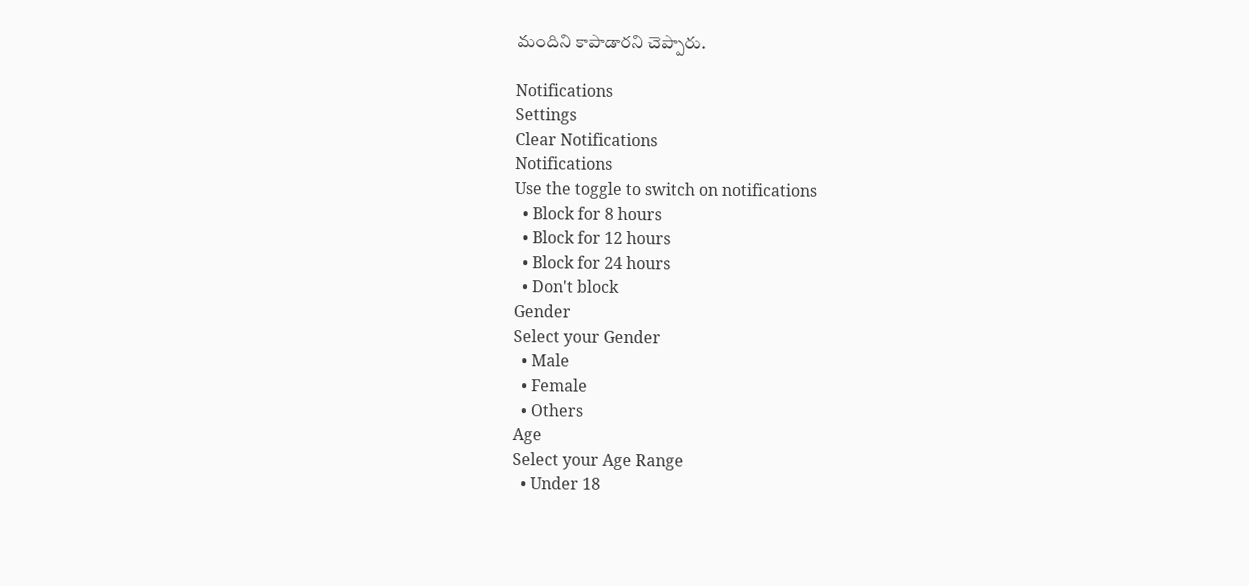మందిని కాపాడారని చెప్పారు.

Notifications
Settings
Clear Notifications
Notifications
Use the toggle to switch on notifications
  • Block for 8 hours
  • Block for 12 hours
  • Block for 24 hours
  • Don't block
Gender
Select your Gender
  • Male
  • Female
  • Others
Age
Select your Age Range
  • Under 18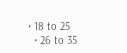• 18 to 25
  • 26 to 35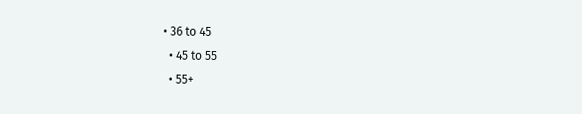• 36 to 45
  • 45 to 55
  • 55+